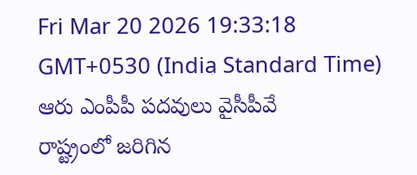Fri Mar 20 2026 19:33:18 GMT+0530 (India Standard Time)
ఆరు ఎంపీపీ పదవులు వైసీపీవే
రాష్ట్రంలో జరిగిన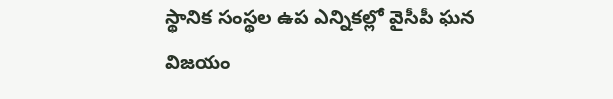స్థానిక సంస్థల ఉప ఎన్నికల్లో వైసీపీ ఘన విజయం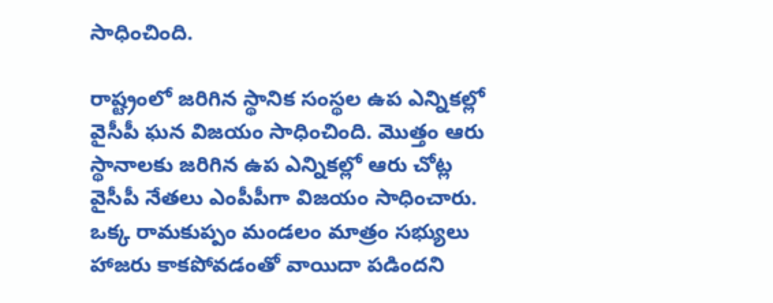సాధించింది.

రాష్ట్రంలో జరిగిన స్థానిక సంస్థల ఉప ఎన్నికల్లో వైసీపీ ఘన విజయం సాధించింది. మొత్తం ఆరు స్థానాలకు జరిగిన ఉప ఎన్నికల్లో ఆరు చోట్ల వైసీపీ నేతలు ఎంపీపీగా విజయం సాధించారు. ఒక్క రామకుప్పం మండలం మాత్రం సభ్యులు హాజరు కాకపోవడంతో వాయిదా పడిందని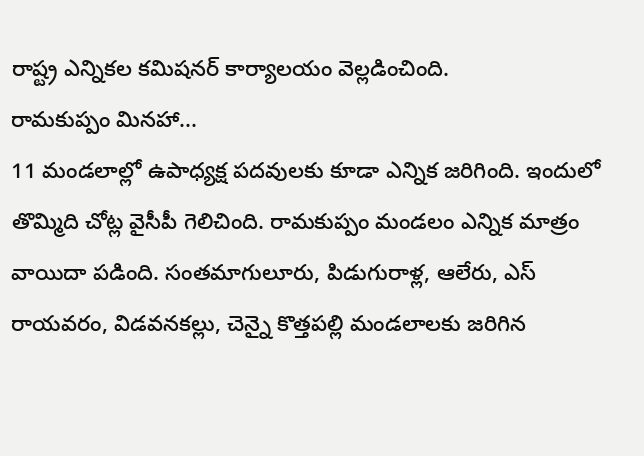రాష్ట్ర ఎన్నికల కమిషనర్ కార్యాలయం వెల్లడించింది.
రామకుప్పం మినహా...
11 మండలాల్లో ఉపాధ్యక్ష పదవులకు కూడా ఎన్నిక జరిగింది. ఇందులో తొమ్మిది చోట్ల వైసీపీ గెలిచింది. రామకుప్పం మండలం ఎన్నిక మాత్రం వాయిదా పడింది. సంతమాగులూరు, పిడుగురాళ్ల, ఆలేరు, ఎస్ రాయవరం, విడవనకల్లు, చెన్నై కొత్తపల్లి మండలాలకు జరిగిన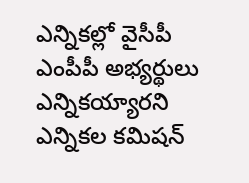ఎన్నికల్లో వైసీపీ ఎంపీపీ అభ్యర్థులు ఎన్నికయ్యారని ఎన్నికల కమిషన్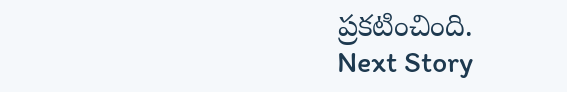ప్రకటించింది.
Next Story